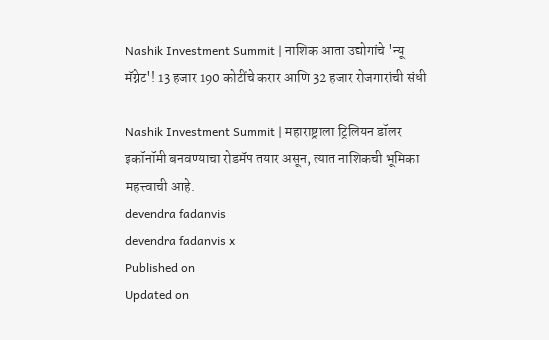Nashik Investment Summit | नाशिक आता उद्योगांचे 'न्यू मॅग्नेट'! 13 हजार 190 कोटींचे करार आणि 32 हजार रोजगारांची संधी

Nashik Investment Summit | महाराष्ट्राला ट्रिलियन डॉलर इकॉनॉमी बनवण्याचा रोडमॅप तयार असून, त्यात नाशिकची भूमिका महत्त्वाची आहे.
devendra fadanvis
devendra fadanvis x
Published on
Updated on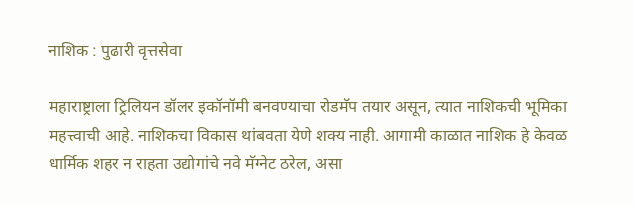नाशिक : पुढारी वृत्तसेवा

महाराष्ट्राला ट्रिलियन डॉलर इकॉनॉमी बनवण्याचा रोडमॅप तयार असून, त्यात नाशिकची भूमिका महत्त्वाची आहे. नाशिकचा विकास थांबवता येणे शक्य नाही. आगामी काळात नाशिक हे केवळ धार्मिक शहर न राहता उद्योगांचे नवे मॅग्नेट ठरेल, असा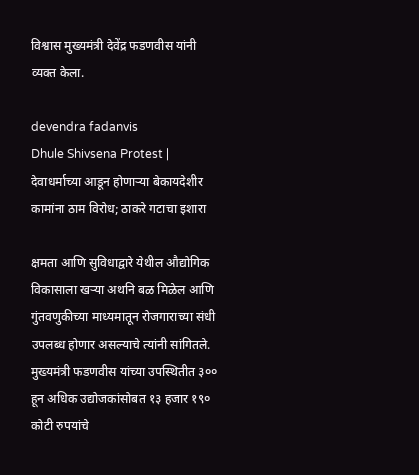विश्वास मुख्यमंत्री देवेंद्र फडणवीस यांनी व्यक्त केला.

devendra fadanvis
Dhule Shivsena Protest | देवाधर्माच्या आडून होणाऱ्या बेकायदेशीर कामांना ठाम विरोध; ठाकरे गटाचा इशारा

क्षमता आणि सुविधाद्वारे येथील औद्योगिक विकासाला खऱ्या अथनि बळ मिळेल आणि गुंतवणुकीच्या माध्यमातून रोजगाराच्या संधी उपलब्ध होणार असल्याचे त्यांनी सांगितले. मुख्यमंत्री फडणवीस यांच्या उपस्थितीत ३०० हून अधिक उद्योजकांसोबत १३ हजार १९० कोटी रुपयांचे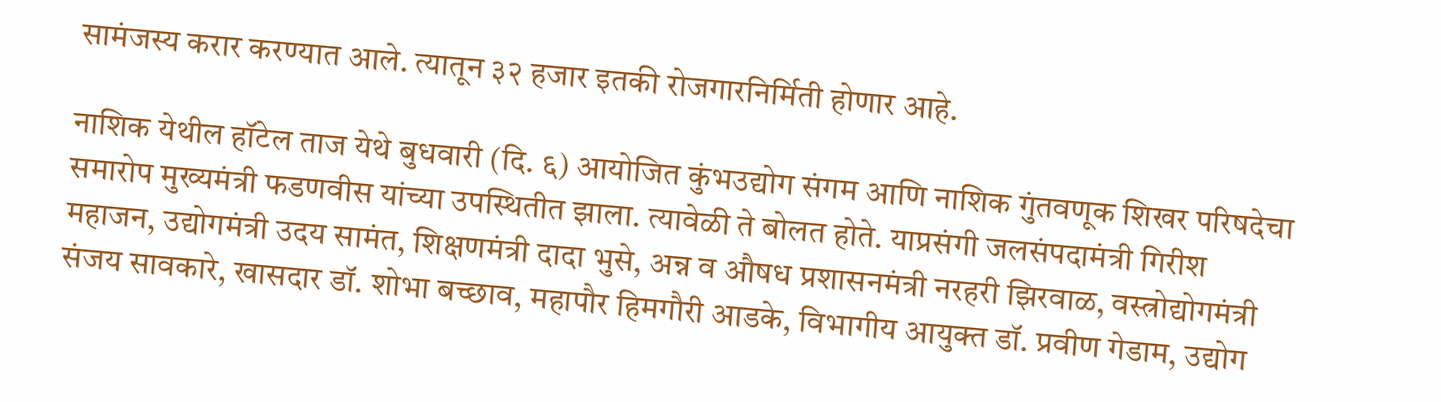सामंजस्य करार करण्यात आले. त्यातून ३२ हजार इतकी रोजगारनिर्मिती होणार आहे.

नाशिक येथील हॉटेल ताज येथे बुधवारी (दि. ६) आयोजित कुंभउद्योग संगम आणि नाशिक गुंतवणूक शिखर परिषदेचा समारोप मुख्यमंत्री फडणवीस यांच्या उपस्थितीत झाला. त्यावेळी ते बोलत होते. याप्रसंगी जलसंपदामंत्री गिरीश महाजन, उद्योगमंत्री उदय सामंत, शिक्षणमंत्री दादा भुसे, अन्न व औषध प्रशासनमंत्री नरहरी झिरवाळ, वस्त्रोद्योगमंत्री संजय सावकारे, खासदार डॉ. शोभा बच्छाव, महापौर हिमगौरी आडके, विभागीय आयुक्त डॉ. प्रवीण गेडाम, उद्योग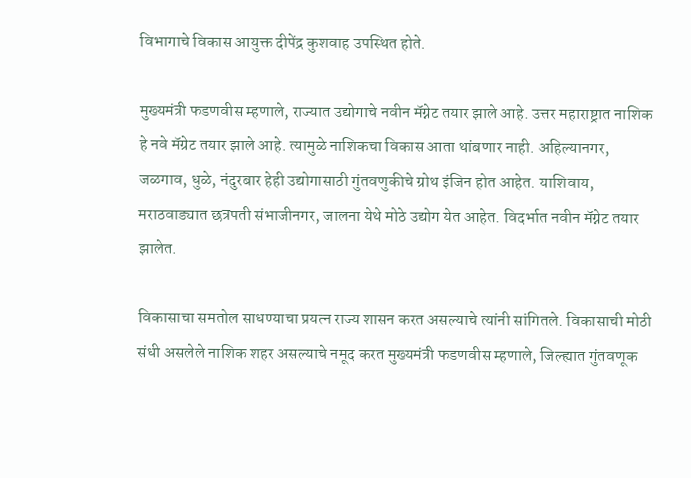विभागाचे विकास आयुक्त दीपेंद्र कुशवाह उपस्थित होते.

मुख्यमंत्री फडणवीस म्हणाले, राज्यात उद्योगाचे नवीन मॅग्नेट तयार झाले आहे. उत्तर महाराष्ट्रात नाशिक हे नवे मॅग्रेट तयार झाले आहे. त्यामुळे नाशिकचा विकास आता थांबणार नाही. अहिल्यानगर, जळगाव, धुळे, नंदुरबार हेही उद्योगासाठी गुंतवणुकीचे ग्रोथ इंजिन होत आहेत. याशिवाय, मराठवाड्यात छत्रपती संभाजीनगर, जालना येथे मोठे उद्योग येत आहेत. विदर्भात नवीन मॅग्नेट तयार झालेत.

विकासाचा समतोल साधण्याचा प्रयत्न राज्य शासन करत असल्याचे त्यांनी सांगितले. विकासाची मोठी संधी असलेले नाशिक शहर असल्याचे नमूद करत मुख्यमंत्री फडणवीस म्हणाले, जिल्ह्यात गुंतवणूक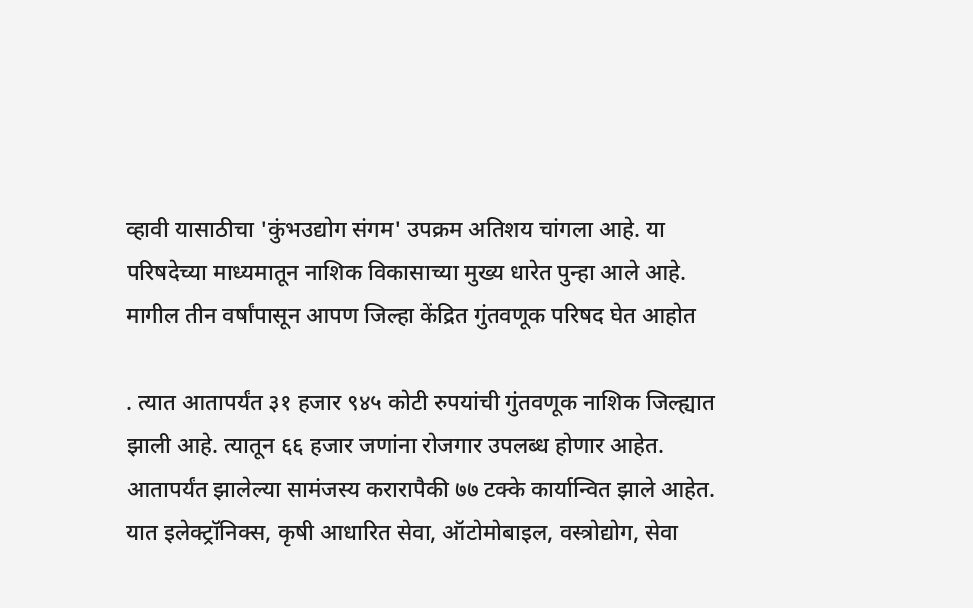व्हावी यासाठीचा 'कुंभउद्योग संगम' उपक्रम अतिशय चांगला आहे. या परिषदेच्या माध्यमातून नाशिक विकासाच्या मुख्य धारेत पुन्हा आले आहे. मागील तीन वर्षांपासून आपण जिल्हा केंद्रित गुंतवणूक परिषद घेत आहोत

. त्यात आतापर्यंत ३१ हजार ९४५ कोटी रुपयांची गुंतवणूक नाशिक जिल्ह्यात झाली आहे. त्यातून ६६ हजार जणांना रोजगार उपलब्ध होणार आहेत. आतापर्यंत झालेल्या सामंजस्य करारापैकी ७७ टक्के कार्यान्वित झाले आहेत. यात इलेक्ट्रॉनिक्स, कृषी आधारित सेवा, ऑटोमोबाइल, वस्त्रोद्योग, सेवा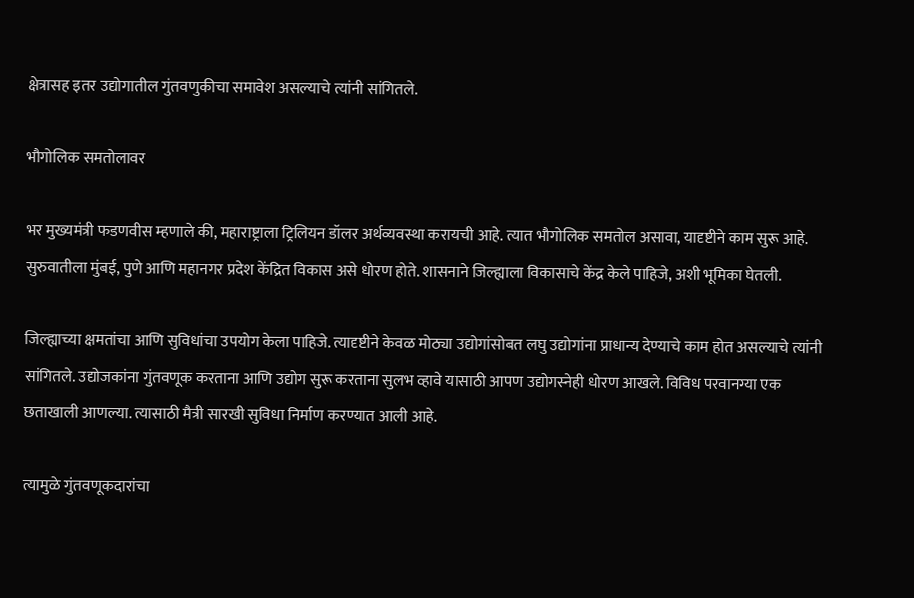क्षेत्रासह इतर उद्योगातील गुंतवणुकीचा समावेश असल्याचे त्यांनी सांगितले.

भौगोलिक समतोलावर

भर मुख्यमंत्री फडणवीस म्हणाले की, महाराष्ट्राला ट्रिलियन डॉलर अर्थव्यवस्था करायची आहे. त्यात भौगोलिक समतोल असावा, यादृष्टीने काम सुरू आहे. सुरुवातीला मुंबई, पुणे आणि महानगर प्रदेश केंद्रित विकास असे धोरण होते. शासनाने जिल्ह्याला विकासाचे केंद्र केले पाहिजे, अशी भूमिका घेतली.

जिल्ह्याच्या क्षमतांचा आणि सुविधांचा उपयोग केला पाहिजे. त्यादृष्टीने केवळ मोठ्या उद्योगांसोबत लघु उद्योगांना प्राधान्य देण्याचे काम होत असल्याचे त्यांनी सांगितले. उद्योजकांना गुंतवणूक करताना आणि उद्योग सुरू करताना सुलभ व्हावे यासाठी आपण उद्योगस्नेही धोरण आखले. विविध परवानग्या एक छताखाली आणल्या. त्यासाठी मैत्री सारखी सुविधा निर्माण करण्यात आली आहे.

त्यामुळे गुंतवणूकदारांचा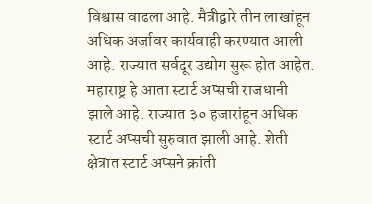विश्वास वाढला आहे. मैत्रीद्वारे तीन लाखांहून अधिक अर्जावर कार्यवाही करण्यात आली आहे. राज्यात सर्वदूर उद्योग सुरू होत आहेत. महाराष्ट्र हे आता स्टार्ट अप्सची राजधानी झाले आहे. राज्यात ३० हजारांहून अधिक स्टार्ट अप्सची सुरुवात झाली आहे. शेती क्षेत्रात स्टार्ट अप्सने क्रांती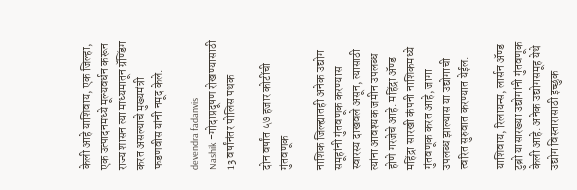केली आहे याशिवाय, एक जिल्हा, एक उत्पादनमध्ये मूल्यवर्धन करून राज्य शासन त्या माध्यमातून ग्रॅण्डिंग करत असल्याचे मुख्यमंत्री फडणवीस यांनी नमूद केले.

devendra fadanvis
Nashik -गोदाप्रदूषण रोखण्यासाठी 13 वर्षांनंतर पोलिस पथक

दोन वर्षांत ५७ हजार कोटींची गुंतवणूक

नाशिक जिल्ह्यातही अनेक उद्योग समूहांनी गुंतवणूक करण्यास स्वारस्य दाखवले असून, त्यासाठी त्यांना आवश्यक जमीन उपलब्ध होणे गरजेचे आहे. महिंद्रा ॲण्ड महिंद्रा सारखी कंपनी नाशिकमध्ये गुंतवणूक करत आहे, जागा उपलब्ध झाल्यास या उद्योगाची त्वरित सुरुवात करण्यात येईल.

याशिवाय, रिलायन्स, लार्सन ॲण्ड टुब्रो यासारख्या उद्योगांनी गुंतवणूक केली आहे. अनेक उद्योगसमूह येथे उद्योग विस्तारासाठी इच्छुक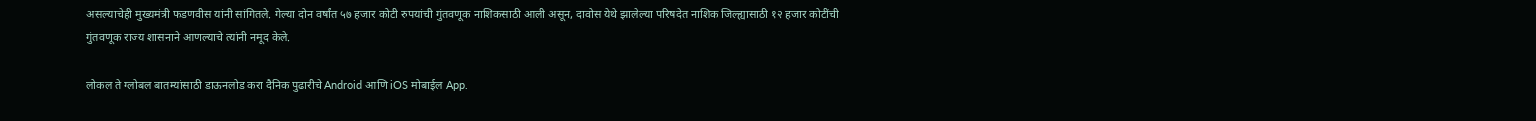असल्याचेही मुख्यमंत्री फडणवीस यांनी सांगितले. गेल्या दोन वर्षांत ५७ हजार कोटी रुपयांची गुंतवणूक नाशिकसाठी आली असून, दावोस येथे झालेल्या परिषदेत नाशिक जिल्ह्यासाठी १२ हजार कोटींची गुंतवणूक राज्य शासनाने आणल्याचे त्यांनी नमूद केले.

लोकल ते ग्लोबल बातम्यांसाठी डाऊनलोड करा दैनिक पुढारीचे Android आणि iOS मोबाईल App.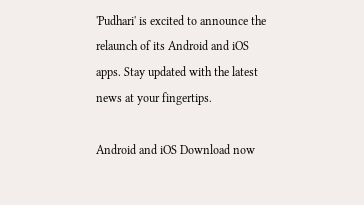'Pudhari' is excited to announce the relaunch of its Android and iOS apps. Stay updated with the latest news at your fingertips.

Android and iOS Download now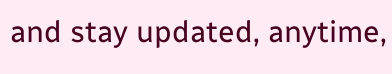and stay updated, anytime,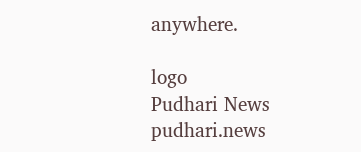anywhere.

logo
Pudhari News
pudhari.news